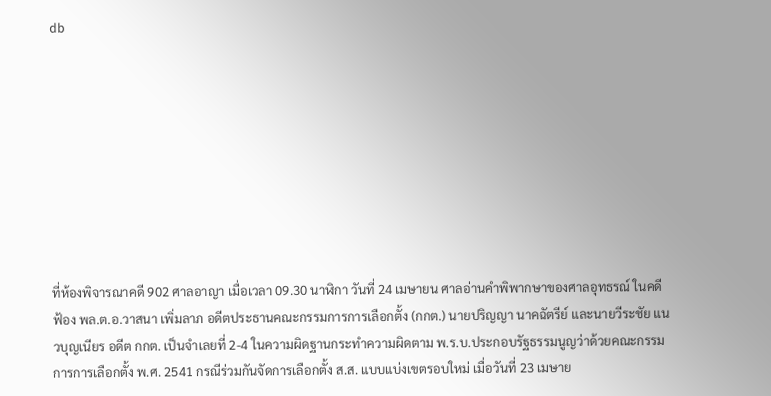db









ที่ห้องพิจารณาคดี 902 ศาลอาญา เมื่อเวลา 09.30 นาฬิกา วันที่ 24 เมษายน ศาลอ่านคำพิพากษาของศาลอุทธรณ์ ในคดีฟ้อง พล.ต.อ.วาสนา เพิ่มลาภ อดีตประธานคณะกรรมการการเลือกตั้ง (กกต.) นายปริญญา นาคฉัตรีย์ และนายวีระชัย แนวบุญเนียร อดีต กกต. เป็นจำเลยที่ 2-4 ในความผิดฐานกระทำความผิดตาม พ.ร.บ.ประกอบรัฐธรรมนูญว่าด้วยคณะกรรมการการเลือกตั้ง พ.ศ. 2541 กรณีร่วมกันจัดการเลือกตั้ง ส.ส. แบบแบ่งเขตรอบใหม่ เมื่อวันที่ 23 เมษาย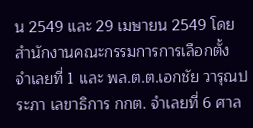น 2549 และ 29 เมษายน 2549 โดยสำนักงานคณะกรรมการการเลือกตั้ง จำเลยที่ 1 และ พล.ต.ต.เอกชัย วารุณประภา เลขาธิการ กกต. จำเลยที่ 6 ศาล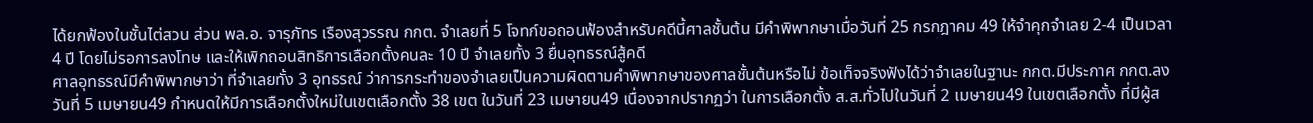ได้ยกฟ้องในชั้นไต่สวน ส่วน พล.อ. จารุภัทร เรืองสุวรรณ กกต. จำเลยที่ 5 โจทก์ขอถอนฟ้องสำหรับคดีนี้ศาลชั้นต้น มีคำพิพากษาเมื่อวันที่ 25 กรกฎาคม 49 ให้จำคุกจำเลย 2-4 เป็นเวลา 4 ปี โดยไม่รอการลงโทษ และให้เพิกถอนสิทธิการเลือกตั้งคนละ 10 ปี จำเลยทั้ง 3 ยื่นอุทธรณ์สู้คดี
ศาลอุทธรณ์มีคำพิพากษาว่า ที่จำเลยทั้ง 3 อุทธรณ์ ว่าการกระทำของจำเลยเป็นความผิดตามคำพิพากษาของศาลชั้นต้นหรือไม่ ข้อเท็จจริงฟังได้ว่าจำเลยในฐานะ กกต.มีประกาศ กกต.ลงวันที่ 5 เมษายน49 กำหนดให้มีการเลือกตั้งใหม่ในเขตเลือกตั้ง 38 เขต ในวันที่ 23 เมษายน49 เนื่องจากปรากฏว่า ในการเลือกตั้ง ส.ส.ทั่วไปในวันที่ 2 เมษายน49 ในเขตเลือกตั้ง ที่มีผู้ส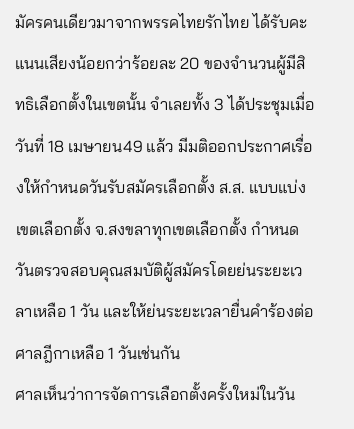มัครคนเดียวมาจากพรรคไทยรักไทย ได้รับคะแนนเสียงน้อยกว่าร้อยละ 20 ของจำนวนผู้มีสิทธิเลือกตั้งในเขตนั้น จำเลยทั้ง 3 ได้ประชุมเมื่อวันที่ 18 เมษายน49 แล้ว มีมติออกประกาศเรื่องให้กำหนดวันรับสมัครเลือกตั้ง ส.ส. แบบแบ่งเขตเลือกตั้ง จ.สงขลาทุกเขตเลือกตั้ง กำหนดวันตรวจสอบคุณสมบัติผู้สมัครโดยย่นระยะเวลาเหลือ 1 วัน และให้ย่นระยะเวลายื่นคำร้องต่อศาลฎีกาเหลือ 1 วันเช่นกัน
ศาลเห็นว่าการจัดการเลือกตั้งครั้งใหม่ในวัน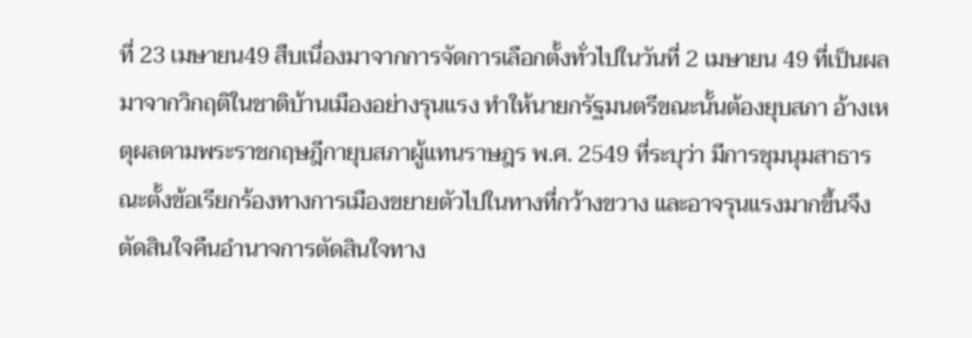ที่ 23 เมษายน49 สืบเนื่องมาจากการจัดการเลือกตั้งทั่วไปในวันที่ 2 เมษายน 49 ที่เป็นผลมาจากวิกฤติในชาติบ้านเมืองอย่างรุนแรง ทำให้นายกรัฐมนตรีขณะนั้นต้องยุบสภา อ้างเหตุผลตามพระราชกฤษฎีกายุบสภาผู้แทนราษฎร พ.ศ. 2549 ที่ระบุว่า มีการชุมนุมสาธารณะตั้งข้อเรียกร้องทางการเมืองขยายตัวไปในทางที่กว้างขวาง และอาจรุนแรงมากขึ้นจึงตัดสินใจคืนอำนาจการตัดสินใจทาง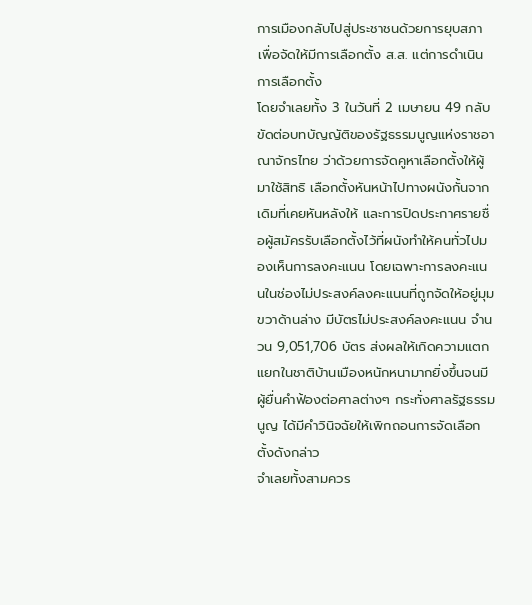การเมืองกลับไปสู่ประชาชนด้วยการยุบสภาเพื่อจัดให้มีการเลือกตั้ง ส.ส. แต่การดำเนินการเลือกตั้ง
โดยจำเลยทั้ง 3 ในวันที่ 2 เมษายน 49 กลับขัดต่อบทบัญญัติของรัฐธรรมนูญแห่งราชอาณาจักรไทย ว่าด้วยการจัดคูหาเลือกตั้งให้ผู้มาใช้สิทธิ เลือกตั้งหันหน้าไปทางผนังกั้นจากเดิมที่เคยหันหลังให้ และการปิดประกาศรายชื่อผู้สมัครรับเลือกตั้งไว้ที่ผนังทำให้คนทั่วไปมองเห็นการลงคะแนน โดยเฉพาะการลงคะแนนในช่องไม่ประสงค์ลงคะแนนที่ถูกจัดให้อยู่มุมขวาด้านล่าง มีบัตรไม่ประสงค์ลงคะแนน จำนวน 9,051,706 บัตร ส่งผลให้เกิดความแตกแยกในชาติบ้านเมืองหนักหนามากยิ่งขึ้นจนมีผู้ยื่นคำฟ้องต่อศาลต่างๆ กระทั่งศาลรัฐธรรมนูญ ได้มีคำวินิจฉัยให้เพิกถอนการจัดเลือกตั้งดังกล่าว
จำเลยทั้งสามควร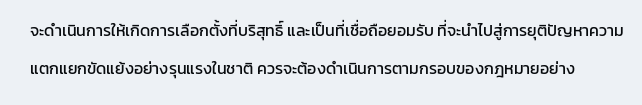จะดำเนินการให้เกิดการเลือกตั้งที่บริสุทธิ์ และเป็นที่เชื่อถือยอมรับ ที่จะนำไปสู่การยุติปัญหาความแตกแยกขัดแย้งอย่างรุนแรงในชาติ ควรจะต้องดำเนินการตามกรอบของกฎหมายอย่าง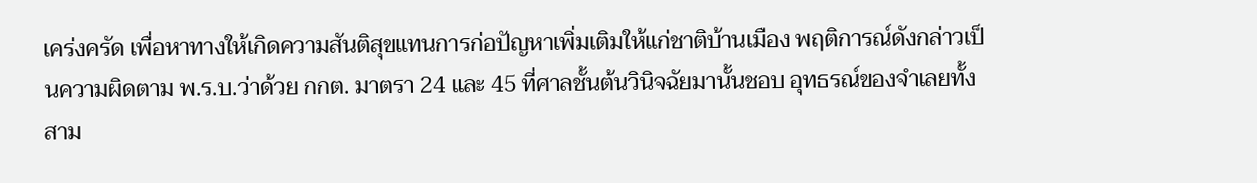เคร่งครัด เพื่อหาทางให้เกิดความสันติสุขแทนการก่อปัญหาเพิ่มเติมให้แก่ชาติบ้านเมือง พฤติการณ์ดังกล่าวเป็นความผิดตาม พ.ร.บ.ว่าด้วย กกต. มาตรา 24 และ 45 ที่ศาลชั้นต้นวินิจฉัยมานั้นชอบ อุทธรณ์ของจำเลยทั้งสาม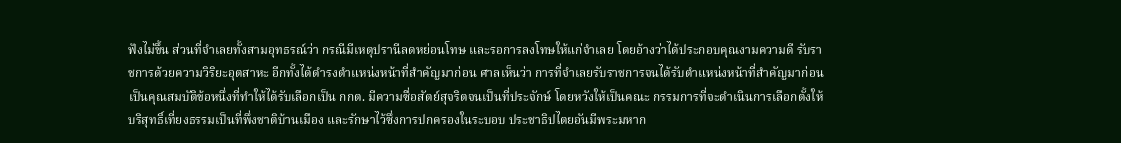ฟังไม่ขึ้น ส่วนที่จำเลยทั้งสามอุทธรณ์ว่า กรณีมีเหตุปรานีลดหย่อนโทษ และรอการลงโทษให้แก่จำเลย โดยอ้างว่าได้ประกอบคุณงามความดี รับราชการด้วยความวิริยะอุตสาหะ อีกทั้งได้ดำรงตำแหน่งหน้าที่สำคัญมาก่อน ศาลเห็นว่า การที่จำเลยรับราชการจนได้รับตำแหน่งหน้าที่สำคัญมาก่อนเป็นคุณสมบัติข้อหนึ่งที่ทำให้ได้รับเลือกเป็น กกต. มีความซื่อสัตย์สุจริตจนเป็นที่ประจักษ์ โดยหวังให้เป็นคณะ กรรมการที่จะดำเนินการเลือกตั้งให้บริสุทธิ์เที่ยงธรรมเป็นที่พึ่งชาติบ้านเมือง และรักษาไว้ซึ่งการปกครองในระบอบ ประชาธิปไตยอันมีพระมหาก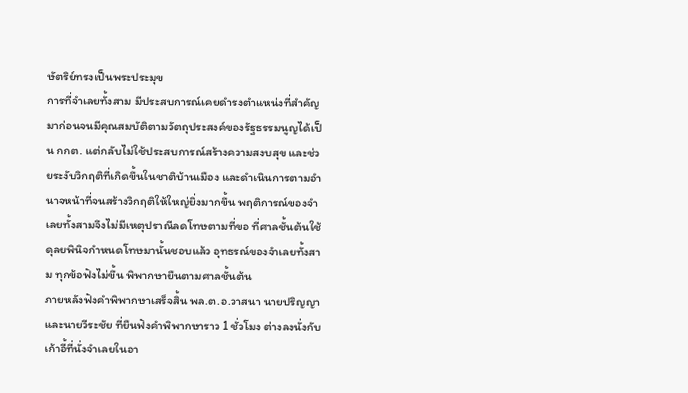ษัตริย์ทรงเป็นพระประมุข
การที่จำเลยทั้งสาม มีประสบการณ์เคยดำรงตำแหน่งที่สำคัญมาก่อนจนมีคุณสมบัติตามวัตถุประสงค์ของรัฐธรรมนูญได้เป็น กกต. แต่กลับไม่ใช้ประสบการณ์สร้างความสงบสุข และช่วยระงับวิกฤติที่เกิดขึ้นในชาติบ้านเมือง และดำเนินการตามอำนาจหน้าที่จนสร้างวิกฤติให้ใหญ่ยิ่งมากขึ้น พฤติการณ์ของจำเลยทั้งสามจึงไม่มีเหตุปราณีลดโทษตามที่ขอ ที่ศาลชั้นต้นใช้ดุลยพินิจกำหนดโทษมานั้นชอบแล้ว อุทธรณ์ของจำเลยทั้งสาม ทุกข้อฟังไม่ขึ้น พิพากษายืนตามศาลชั้นต้น
ภายหลังฟังคำพิพากษาเสร็จสิ้น พล.ต.อ.วาสนา นายปริญญา และนายวีระชัย ที่ยืนฟังคำพิพากษาราว 1 ชั่วโมง ต่างลงนั่งกับเก้าอี้ที่นั่งจำเลยในอา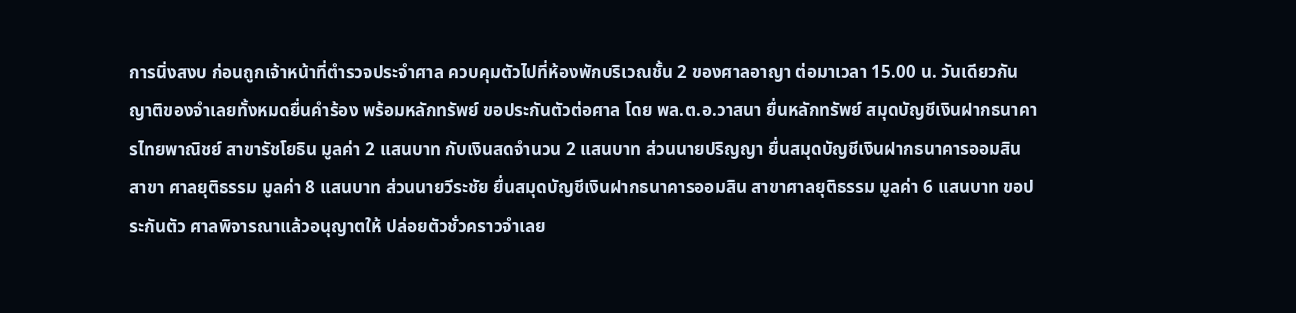การนิ่งสงบ ก่อนถูกเจ้าหน้าที่ตำรวจประจำศาล ควบคุมตัวไปที่ห้องพักบริเวณชั้น 2 ของศาลอาญา ต่อมาเวลา 15.00 น. วันเดียวกัน ญาติของจำเลยทั้งหมดยื่นคำร้อง พร้อมหลักทรัพย์ ขอประกันตัวต่อศาล โดย พล.ต.อ.วาสนา ยื่นหลักทรัพย์ สมุดบัญชีเงินฝากธนาคารไทยพาณิชย์ สาขารัชโยธิน มูลค่า 2 แสนบาท กับเงินสดจำนวน 2 แสนบาท ส่วนนายปริญญา ยื่นสมุดบัญชีเงินฝากธนาคารออมสิน สาขา ศาลยุติธรรม มูลค่า 8 แสนบาท ส่วนนายวีระชัย ยื่นสมุดบัญชีเงินฝากธนาคารออมสิน สาขาศาลยุติธรรม มูลค่า 6 แสนบาท ขอประกันตัว ศาลพิจารณาแล้วอนุญาตให้ ปล่อยตัวชั่วคราวจำเลย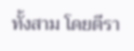ทั้งสาม โดยตีรา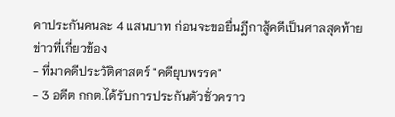คาประกันคนละ 4 แสนบาท ก่อนจะขอยื่นฎีกาสู้คดีเป็นศาลสุดท้าย
ข่าวที่เกี่ยวข้อง
- ที่มาคดีประวัติศาสตร์ "คดียุบพรรค"
- 3 อดีต กกต.ได้รับการประกันตัวชั่วคราว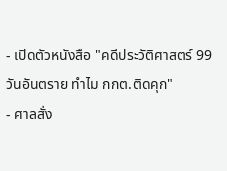- เปิดตัวหนังสือ "คดีประวัติศาสตร์ 99 วันอันตราย ทำไม กกต.ติดคุก"
- ศาลสั่ง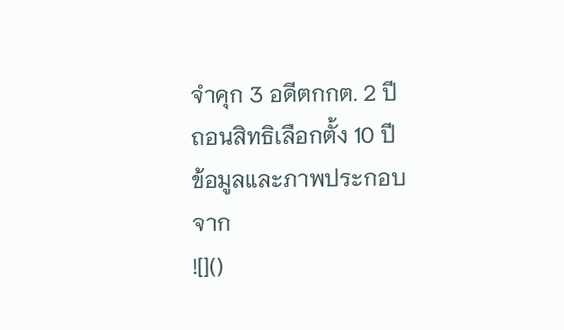จำคุก 3 อดีตกกต. 2 ปี ถอนสิทธิเลือกตั้ง 10 ปี
ข้อมูลและภาพประกอบจาก
![]()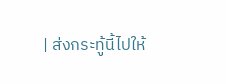| ส่งกระทู้นี้ไปให้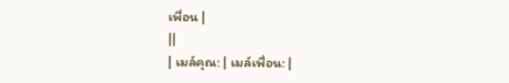เพื่อน |
||
| เมล์คุณ: | เมล์เพื่อน: |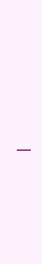|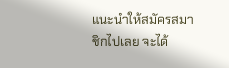แนะนำให้สมัครสมาชิกไปเลย จะได้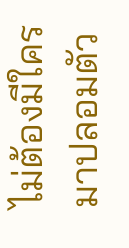ไม่ต้องมีใครมาปลอมตัว